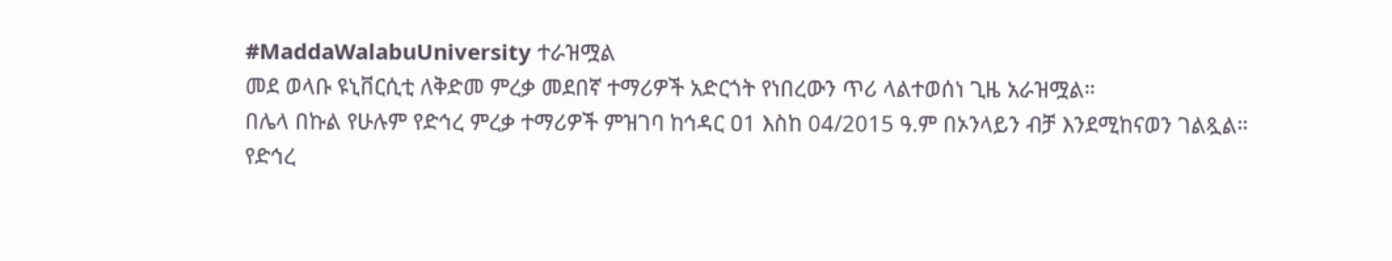#MaddaWalabuUniversity ተራዝሟል
መደ ወላቡ ዩኒቨርሲቲ ለቅድመ ምረቃ መደበኛ ተማሪዎች አድርጎት የነበረውን ጥሪ ላልተወሰነ ጊዜ አራዝሟል።
በሌላ በኩል የሁሉም የድኅረ ምረቃ ተማሪዎች ምዝገባ ከኅዳር ዐ1 እስከ 04/2015 ዓ.ም በኦንላይን ብቻ እንደሚከናወን ገልጿል።
የድኅረ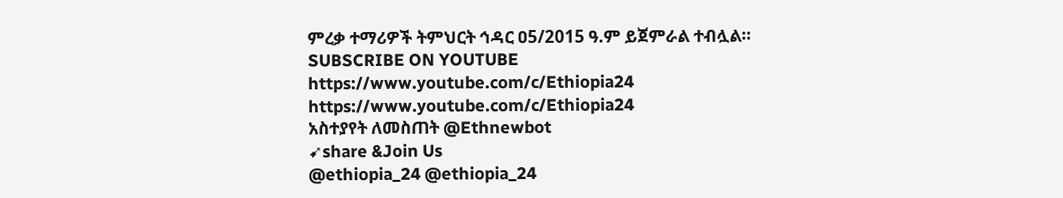ምረቃ ተማሪዎች ትምህርት ኅዳር ዐ5/2015 ዓ.ም ይጀምራል ተብሏል።
SUBSCRIBE ON YOUTUBE
https://www.youtube.com/c/Ethiopia24
https://www.youtube.com/c/Ethiopia24
አስተያየት ለመስጠት @Ethnewbot
➹share &Join Us
@ethiopia_24 @ethiopia_24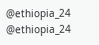@ethiopia_24 @ethiopia_24